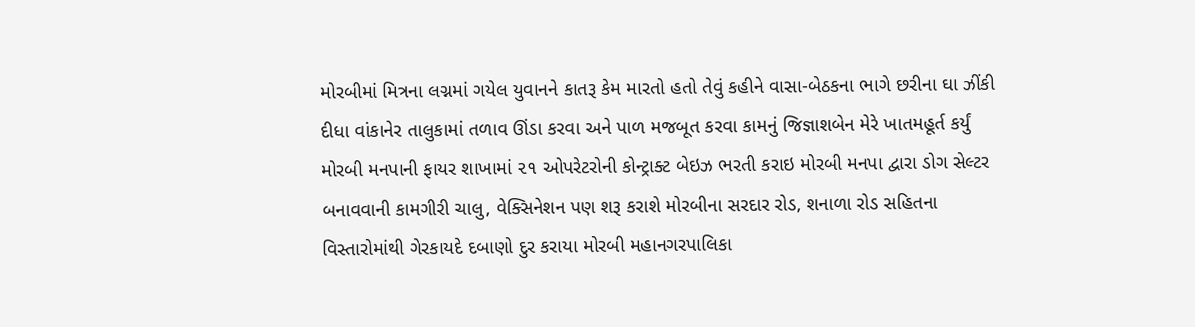મોરબીમાં મિત્રના લગ્નમાં ગયેલ યુવાનને કાતરૂ કેમ મારતો હતો તેવું કહીને વાસા-બેઠકના ભાગે છરીના ઘા ઝીંકી દીધા વાંકાનેર તાલુકામાં તળાવ ઊંડા કરવા અને પાળ મજબૂત કરવા કામનું જિજ્ઞાશબેન મેરે ખાતમહૂર્ત કર્યું મોરબી મનપાની ફાયર શાખામાં ૨૧ ઓપરેટરોની કોન્ટ્રાક્ટ બેઇઝ ભરતી કરાઇ મોરબી મનપા દ્વારા ડોગ સેલ્ટર બનાવવાની કામગીરી ચાલુ, વેક્સિનેશન પણ શરૂ કરાશે મોરબીના સરદાર રોડ, શનાળા રોડ સહિતના વિસ્તારોમાંથી ગેરકાયદે દબાણો દુર કરાયા મોરબી મહાનગરપાલિકા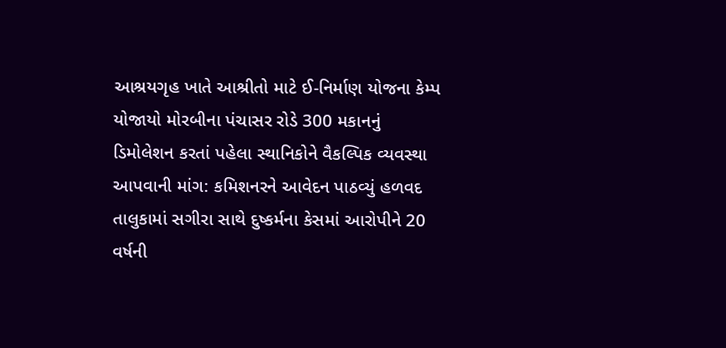આશ્રયગૃહ ખાતે આશ્રીતો માટે ઈ-નિર્માણ યોજના કેમ્પ યોજાયો મોરબીના પંચાસર રોડે 300 મકાનનું ડિમોલેશન કરતાં પહેલા સ્થાનિકોને વૈકલ્પિક વ્યવસ્થા આપવાની માંગ: કમિશનરને આવેદન પાઠવ્યું હળવદ તાલુકામાં સગીરા સાથે દુષ્કર્મના કેસમાં આરોપીને 20 વર્ષની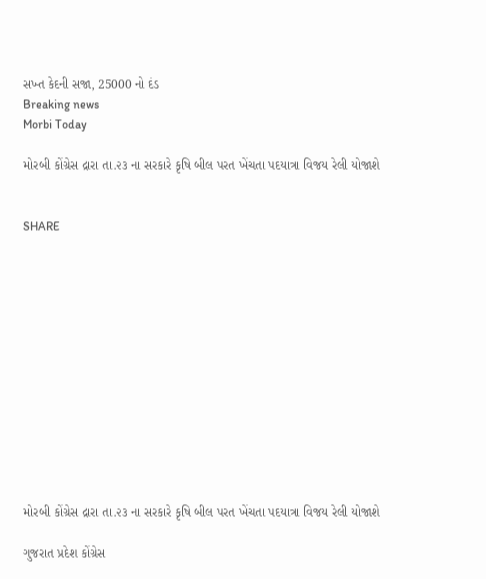સખ્ત કેદની સજા, 25000 નો દંડ
Breaking news
Morbi Today

મોરબી કોંગ્રેસ દ્રારા તા.૨૩ ના સરકારે કૃષિ બીલ પરત ખેંચતા પદયાત્રા વિજય રેલી યોજાશે


SHARE













મોરબી કોંગ્રેસ દ્રારા તા.૨૩ ના સરકારે કૃષિ બીલ પરત ખેંચતા પદયાત્રા વિજય રેલી યોજાશે

ગુજરાત પ્રદેશ કોંગ્રેસ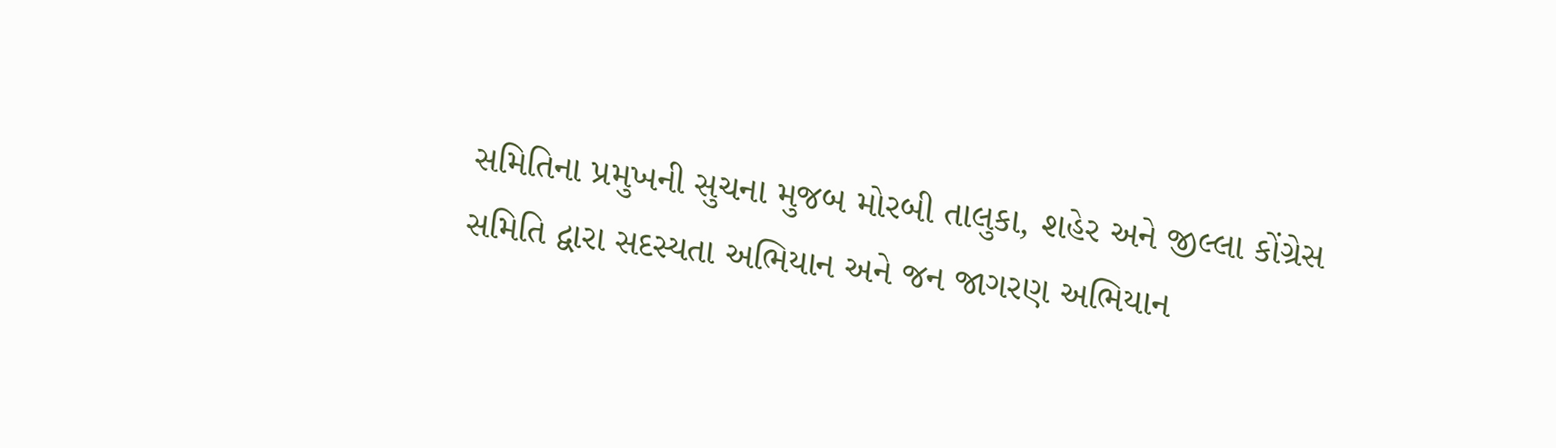સમિતિના પ્રમુખની સુચના મુજબ મોરબી તાલુકા, શહેર અને જીલ્લા કોંગ્રેસ સમિતિ દ્વારા સદસ્યતા અભિયાન અને જન જાગરણ અભિયાન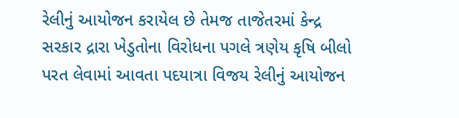રેલીનું આયોજન કરાયેલ છે તેમજ તાજેતરમાં કેન્દ્ર સરકાર દ્રારા ખેડુતોના વિરોધના પગલે ત્રણેય કૃષિ બીલો પરત લેવામાં આવતા પદયાત્રા વિજય રેલીનું આયોજન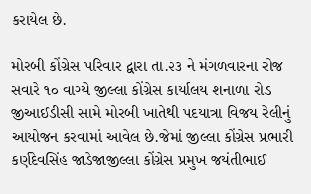કરાયેલ છે.

મોરબી કોંગ્રેસ પરિવાર દ્વારા તા.૨૩ ને મંગળવારના રોજ સવારે ૧૦ વાગ્યે જીલ્લા કોંગ્રેસ કાર્યાલય શનાળા રોડ જીઆઈડીસી સામે મોરબી ખાતેથી પદયાત્રા વિજય રેલીનું આયોજન કરવામાં આવેલ છે.જેમાં જીલ્લા કોંગ્રેસ પ્રભારી કર્ણદેવસિંહ જાડેજાજીલ્લા કોંગ્રેસ પ્રમુખ જયંતીભાઈ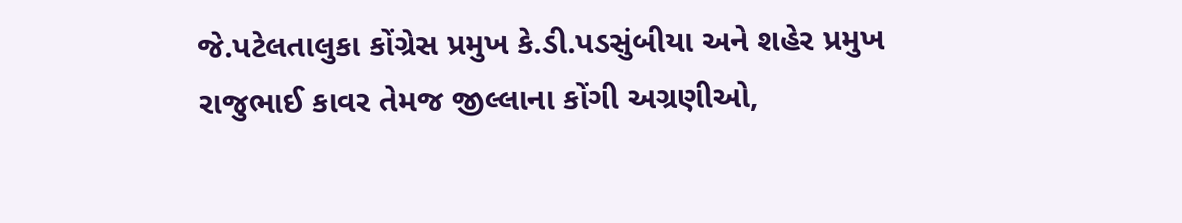જે.પટેલતાલુકા કોંગ્રેસ પ્રમુખ કે.ડી.પડસુંબીયા અને શહેર પ્રમુખ રાજુભાઈ કાવર તેમજ જીલ્લાના કોંગી અગ્રણીઓ,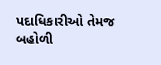પદાધિકારીઓ તેમજ બહોળી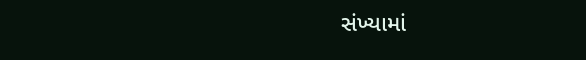સંખ્યામાં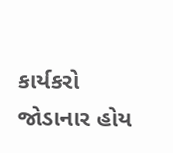કાર્યકરો જોડાનાર હોય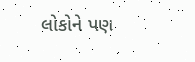લોકોને પણ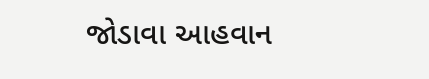જોડાવા આહવાન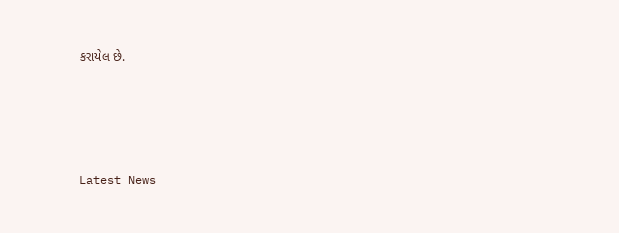કરાયેલ છે.






Latest News